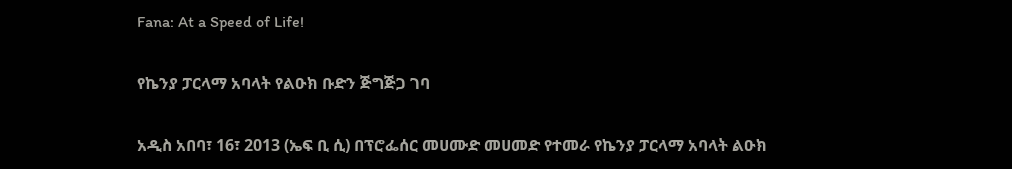Fana: At a Speed of Life!

የኬንያ ፓርላማ አባላት የልዑክ ቡድን ጅግጅጋ ገባ

አዲስ አበባ፣ 16፣ 2013 (ኤፍ ቢ ሲ) በፕሮፌሰር መሀሙድ መሀመድ የተመራ የኬንያ ፓርላማ አባላት ልዑክ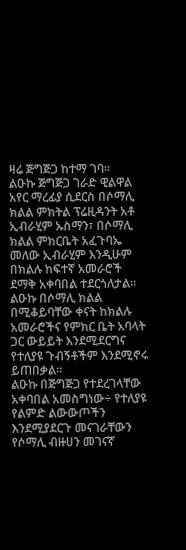ዛሬ ጅግጅጋ ከተማ ገባ።
ልዑኩ ጅግጅጋ ገራድ ዊልዋል አየር ማረፊያ ሲደርስ በሶማሊ ክልል ምክትል ፕሬዚዳንት አቶ ኢብራሂም ኡስማን፣ በሶማሊ ክልል ምክርቤት አፈጉባኤ መለው ኢብራሂም እንዲሁም በክልሉ ከፍተኛ አመራሮች ደማቅ አቀባበል ተደርጎለታል።
ልዑኩ በሶማሊ ክልል በሚቆይባቸው ቀናት ከክልሉ አመራሮችና የምክር ቤት አባላት ጋር ውይይት እንደሚደርግና የተለያዩ ጉብኝቶችም እንደሚኖሩ ይጠበቃል፡፡
ልዑኩ በጅግጅጋ የተደረገላቸው አቀባበል አመስግነው÷ የተለያዩ የልምድ ልውውጦችን እንደሚያደርጉ መናገራቸውን የሶማሊ ብዙሀን መገናኛ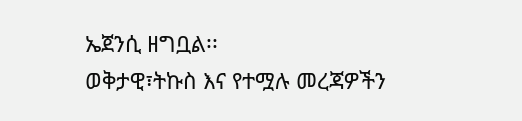ኤጀንሲ ዘግቧል፡፡
ወቅታዊ፣ትኩስ እና የተሟሉ መረጃዎችን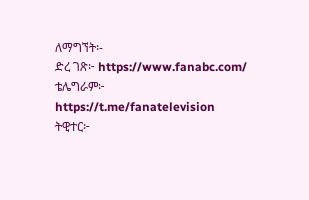ለማግኘት፡-
ድረ ገጽ፦ https://www.fanabc.com/
ቴሌግራም፦ https://t.me/fanatelevision
ትዊተር፦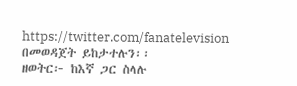https://twitter.com/fanatelevision በመወዳጀት ይከታተሉን፡፡
ዘወትር፦ ከእኛ ጋር ስላሉ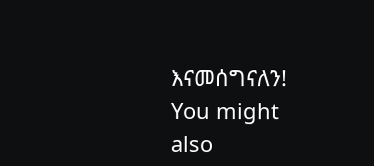እናመሰግናለን!
You might also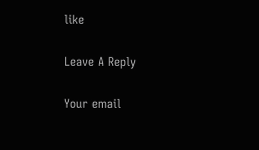like

Leave A Reply

Your email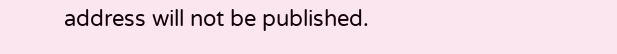address will not be published.